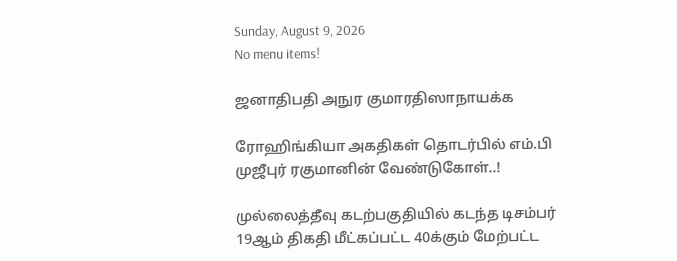Sunday, August 9, 2026
No menu items!

ஜனாதிபதி அநுர குமாரதிஸாநாயக்க

ரோஹிங்கியா அகதிகள் தொடர்பில் எம்.பி முஜீபுர் ரகுமானின் வேண்டுகோள்..!

முல்லைத்தீவு கடற்பகுதியில் கடந்த டிசம்பர் 19ஆம் திகதி மீட்கப்பட்ட 40க்கும் மேற்பட்ட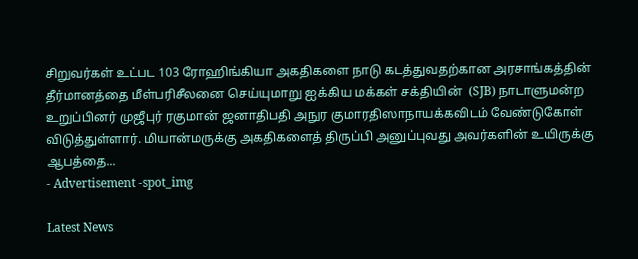சிறுவர்கள் உட்பட 103 ரோஹிங்கியா அகதிகளை நாடு கடத்துவதற்கான அரசாங்கத்தின் தீர்மானத்தை மீள்பரிசீலனை செய்யுமாறு ஐக்கிய மக்கள் சக்தியின்  (SJB) நாடாளுமன்ற உறுப்பினர் முஜீபுர் ரகுமான் ஜனாதிபதி அநுர குமாரதிஸாநாயக்கவிடம் வேண்டுகோள் விடுத்துள்ளார். மியான்மருக்கு அகதிகளைத் திருப்பி அனுப்புவது அவர்களின் உயிருக்கு ஆபத்தை...
- Advertisement -spot_img

Latest News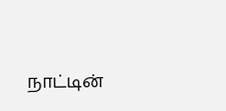நாட்டின்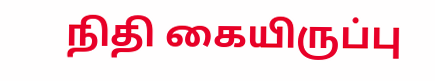நிதி கையிருப்பு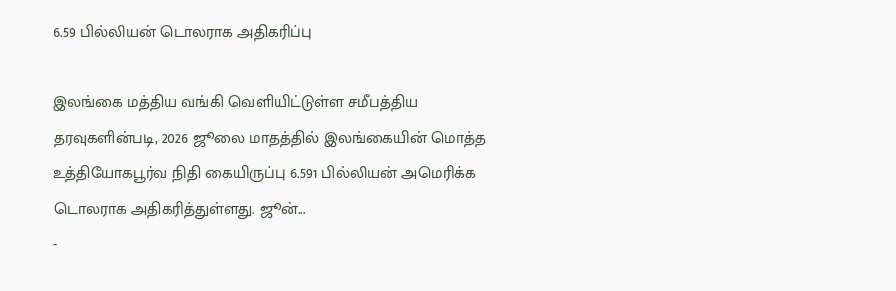6.59 பில்லியன் டொலராக அதிகரிப்பு

இலங்கை மத்திய வங்கி வெளியிட்டுள்ள சமீபத்திய தரவுகளின்படி, 2026 ஜூலை மாதத்தில் இலங்கையின் மொத்த உத்தியோகபூர்வ நிதி கையிருப்பு 6.591 பில்லியன் அமெரிக்க டொலராக அதிகரித்துள்ளது. ஜூன்...
-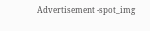Advertisement -spot_img